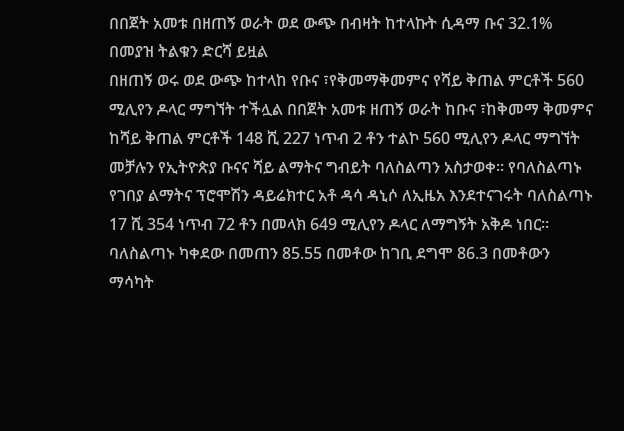በበጀት አመቱ በዘጠኝ ወራት ወደ ውጭ በብዛት ከተላኩት ሲዳማ ቡና 32.1% በመያዝ ትልቁን ድርሻ ይዟል
በዘጠኝ ወሩ ወደ ውጭ ከተላከ የቡና ፣የቅመማቅመምና የሻይ ቅጠል ምርቶች 560 ሚሊየን ዶላር ማግኘት ተችሏል በበጀት አመቱ ዘጠኝ ወራት ከቡና ፣ከቅመማ ቅመምና ከሻይ ቅጠል ምርቶች 148 ሺ 227 ነጥብ 2 ቶን ተልኮ 560 ሚሊየን ዶላር ማግኘት መቻሉን የኢትዮጵያ ቡናና ሻይ ልማትና ግብይት ባለስልጣን አስታወቀ፡፡ የባለስልጣኑ የገበያ ልማትና ፕሮሞሽን ዳይሬክተር አቶ ዳሳ ዳኒሶ ለኢዜአ እንደተናገሩት ባለስልጣኑ 17 ሺ 354 ነጥብ 72 ቶን በመላክ 649 ሚሊየን ዶላር ለማግኝት አቅዶ ነበር፡፡ ባለስልጣኑ ካቀደው በመጠን 85.55 በመቶው ከገቢ ደግሞ 86.3 በመቶውን ማሳካት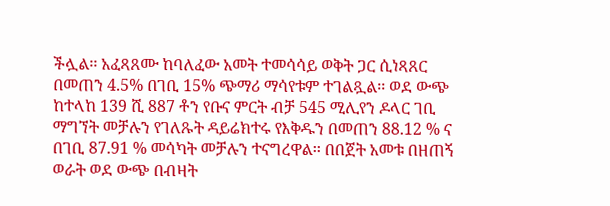ችሏል፡፡ አፈጻጸሙ ከባለፈው አመት ተመሳሳይ ወቅት ጋር ሲነጻጸር በመጠን 4.5% በገቢ 15% ጭማሪ ማሳየቱም ተገልጿል፡፡ ወደ ውጭ ከተላከ 139 ሺ 887 ቶን የቡና ምርት ብቻ 545 ሚሊየን ዶላር ገቢ ማግኘት መቻሉን የገለጹት ዳይሬክተሩ የእቅዱን በመጠን 88.12 % ና በገቢ 87.91 % መሳካት መቻሉን ተናግረዋል፡፡ በበጀት አመቱ በዘጠኝ ወራት ወደ ውጭ በብዛት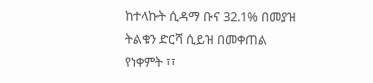ከተላኩት ሲዳማ ቡና 32.1% በመያዝ ትልቁን ድርሻ ሲይዝ በመቀጠል የነቀምት ፣፣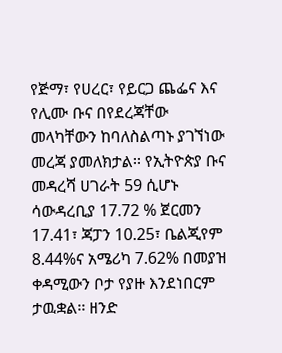የጅማ፣ የሀረር፣ የይርጋ ጨፌና እና የሊሙ ቡና በየደረጃቸው መላካቸውን ከባለስልጣኑ ያገኘነው መረጃ ያመለክታል፡፡ የኢትዮጵያ ቡና መዳረሻ ሀገራት 59 ሲሆኑ ሳውዳረቢያ 17.72 % ጀርመን 17.41፣ ጃፓን 10.25፣ ቤልጂየም 8.44%ና አሜሪካ 7.62% በመያዝ ቀዳሚውን ቦታ የያዙ እንደነበርም ታዉቋል፡፡ ዘንድ